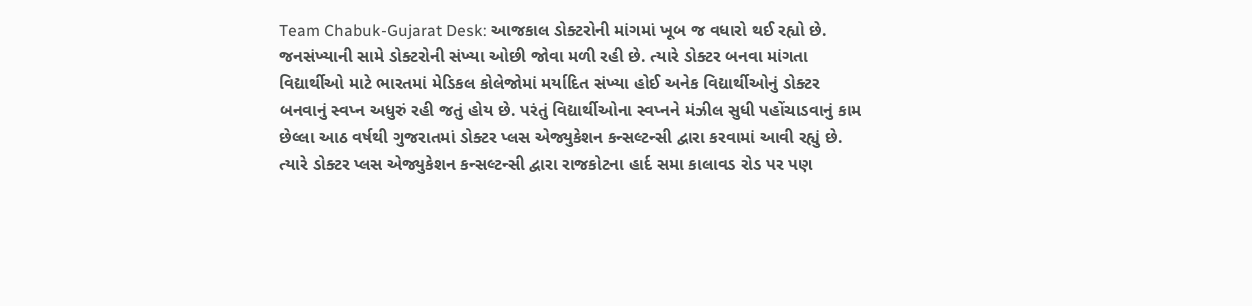Team Chabuk-Gujarat Desk: આજકાલ ડોક્ટરોની માંગમાં ખૂબ જ વધારો થઈ રહ્યો છે. જનસંખ્યાની સામે ડોક્ટરોની સંખ્યા ઓછી જોવા મળી રહી છે. ત્યારે ડોક્ટર બનવા માંગતા વિદ્યાર્થીઓ માટે ભારતમાં મેડિકલ કોલેજોમાં મર્યાદિત સંખ્યા હોઈ અનેક વિદ્યાર્થીઓનું ડોક્ટર બનવાનું સ્વપ્ન અધુરું રહી જતું હોય છે. પરંતું વિદ્યાર્થીઓના સ્વપ્નને મંઝીલ સુધી પહોંચાડવાનું કામ છેલ્લા આઠ વર્ષથી ગુજરાતમાં ડોક્ટર પ્લસ એજ્યુકેશન કન્સલ્ટન્સી દ્વારા કરવામાં આવી રહ્યું છે. ત્યારે ડોક્ટર પ્લસ એજ્યુકેશન કન્સલ્ટન્સી દ્વારા રાજકોટના હાર્દ સમા કાલાવડ રોડ પર પણ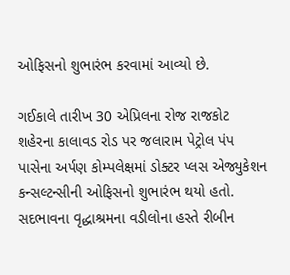ઓફિસનો શુભારંભ કરવામાં આવ્યો છે.

ગઈકાલે તારીખ 30 એપ્રિલના રોજ રાજકોટ શહેરના કાલાવડ રોડ પર જલારામ પેટ્રોલ પંપ પાસેના અર્પણ કોમ્પલેક્ષમાં ડોક્ટર પ્લસ એજ્યુકેશન કન્સલ્ટન્સીની ઓફિસનો શુભારંભ થયો હતો. સદભાવના વૃદ્ધાશ્રમના વડીલોના હસ્તે રીબીન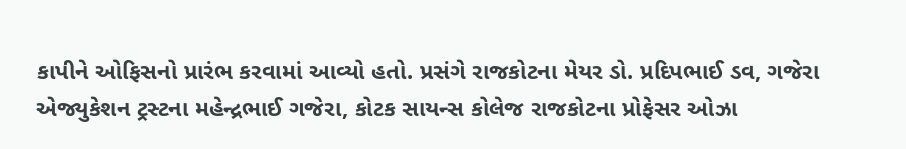કાપીને ઓફિસનો પ્રારંભ કરવામાં આવ્યો હતો. પ્રસંગે રાજકોટના મેયર ડો. પ્રદિપભાઈ ડવ, ગજેરા એજ્યુકેશન ટ્રસ્ટના મહેન્દ્રભાઈ ગજેરા, કોટક સાયન્સ કોલેજ રાજકોટના પ્રોફેસર ઓઝા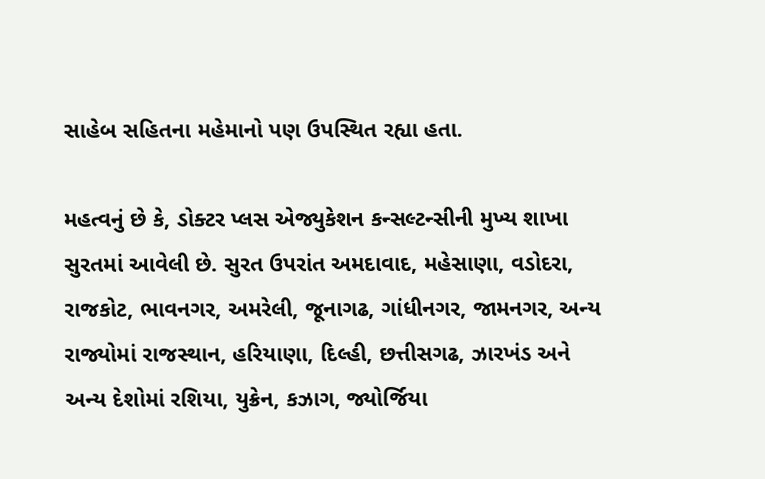સાહેબ સહિતના મહેમાનો પણ ઉપસ્થિત રહ્યા હતા.

મહત્વનું છે કે, ડોક્ટર પ્લસ એજ્યુકેશન કન્સલ્ટન્સીની મુખ્ય શાખા સુરતમાં આવેલી છે. સુરત ઉપરાંત અમદાવાદ, મહેસાણા, વડોદરા, રાજકોટ, ભાવનગર, અમરેલી, જૂનાગઢ, ગાંધીનગર, જામનગર, અન્ય રાજ્યોમાં રાજસ્થાન, હરિયાણા, દિલ્હી, છત્તીસગઢ, ઝારખંડ અને અન્ય દેશોમાં રશિયા, યુક્રેન, કઝાગ, જ્યોર્જિયા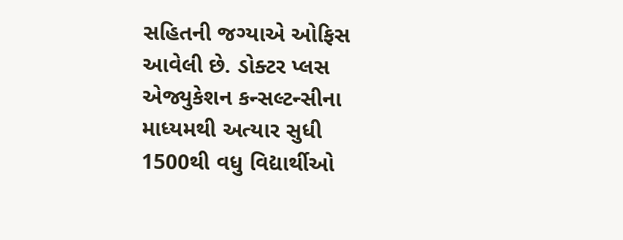સહિતની જગ્યાએ ઓફિસ આવેલી છે. ડોક્ટર પ્લસ એજ્યુકેશન કન્સલ્ટન્સીના માધ્યમથી અત્યાર સુધી 1500થી વધુ વિદ્યાર્થીઓ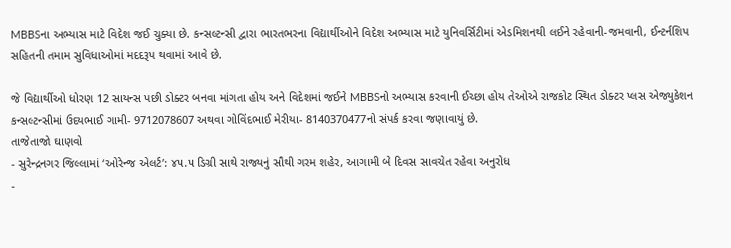MBBSના અભ્યાસ માટે વિદેશ જઈ ચુક્યા છે. કન્સલ્ટન્સી દ્વારા ભારતભરના વિદ્યાર્થીઓને વિદેશ અભ્યાસ માટે યુનિવર્સિટીમાં એડમિશનથી લઈને રહેવાની-જમવાની, ઈન્ટર્નશિપ સહિતની તમામ સુવિધાઓમાં મદદરૂપ થવામાં આવે છે.

જે વિદ્યાર્થીઓ ધોરણ 12 સાયન્સ પછી ડોક્ટર બનવા માંગતા હોય અને વિદેશમાં જઈને MBBSનો અભ્યાસ કરવાની ઈચ્છા હોય તેઓએ રાજકોટ સ્થિત ડોક્ટર પ્લસ એજ્યુકેશન કન્સલ્ટન્સીમાં ઉદયભાઈ ગામી- 9712078607 અથવા ગોવિંદભાઈ મેરીયા- 8140370477નો સંપર્ક કરવા જણાવાયું છે.
તાજેતાજો ઘાણવો
- સુરેન્દ્રનગર જિલ્લામાં ‘ઓરેન્જ એલર્ટ’: ૪૫.૫ ડિગ્રી સાથે રાજ્યનું સૌથી ગરમ શહેર, આગામી બે દિવસ સાવચેત રહેવા અનુરોધ
-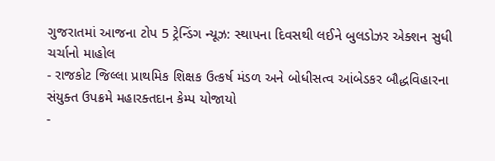ગુજરાતમાં આજના ટોપ 5 ટ્રેન્ડિંગ ન્યૂઝ: સ્થાપના દિવસથી લઈને બુલડોઝર એક્શન સુધી ચર્ચાનો માહોલ
- રાજકોટ જિલ્લા પ્રાથમિક શિક્ષક ઉત્કર્ષ મંડળ અને બોધીસત્વ આંબેડકર બૌદ્ધવિહારના સંયુક્ત ઉપક્રમે મહારક્તદાન કેમ્પ યોજાયો
-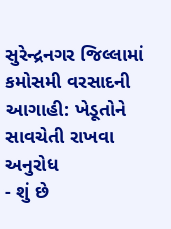સુરેન્દ્રનગર જિલ્લામાં કમોસમી વરસાદની આગાહી: ખેડૂતોને સાવચેતી રાખવા અનુરોધ
- શું છે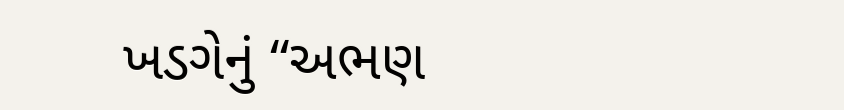ખડગેનું “અભણ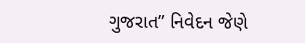ગુજરાત” નિવેદન જેણે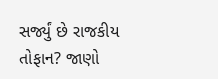સર્જ્યું છે રાજકીય તોફાન? જાણો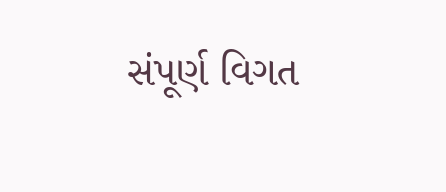સંપૂર્ણ વિગત